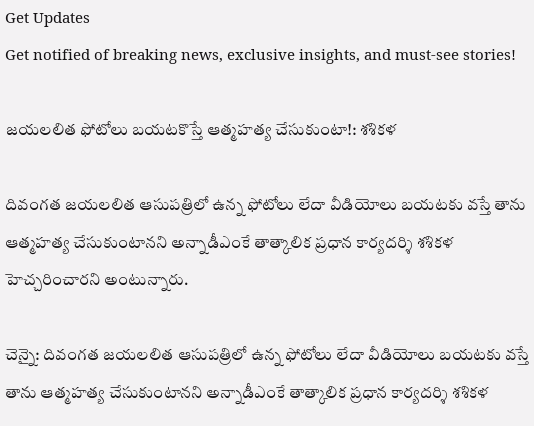Get Updates
Get notified of breaking news, exclusive insights, and must-see stories!

జయలలిత ఫోటోలు బయటకొస్తే ఆత్మహత్య చేసుకుంటా!: శశికళ

దివంగత జయలలిత ఆసుపత్రిలో ఉన్న ఫోటోలు లేదా వీడియోలు బయటకు వస్తే తాను ఆత్మహత్య చేసుకుంటానని అన్నాడీఎంకే తాత్కాలిక ప్రధాన కార్యదర్శి శశికళ హెచ్చరించారని అంటున్నారు.

చెన్నై: దివంగత జయలలిత ఆసుపత్రిలో ఉన్న ఫోటోలు లేదా వీడియోలు బయటకు వస్తే తాను ఆత్మహత్య చేసుకుంటానని అన్నాడీఎంకే తాత్కాలిక ప్రధాన కార్యదర్శి శశికళ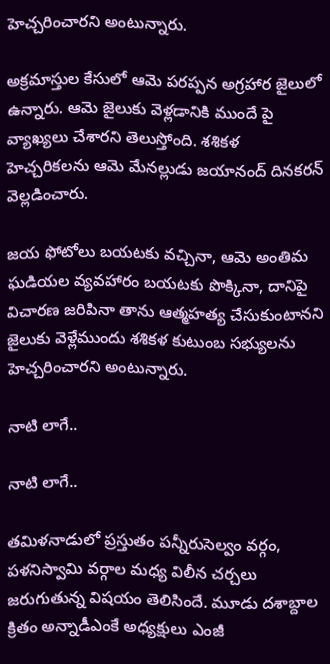హెచ్చరించారని అంటున్నారు.

అక్రమాస్తుల కేసులో ఆమె పరప్పన అగ్రహార జైలులో ఉన్నారు. ఆమె జైలుకు వెళ్లడానికి ముందే పై వ్యాఖ్యలు చేశారని తెలుస్తోంది. శశికళ హెచ్చరికలను ఆమె మేనల్లుడు జయానంద్ దినకరన్ వెల్లడించారు.

జయ ఫోటోలు బయటకు వచ్చినా, ఆమె అంతిమ ఘడియల వ్యవహారం బయటకు పొక్కినా, దానిపై విచారణ జరిపినా తాను ఆత్మహత్య చేసుకుంటానని జైలుకు వెళ్లేముందు శశికళ కుటుంబ సభ్యులను హెచ్చరించారని అంటున్నారు.

నాటి లాగే..

నాటి లాగే..

తమిళనాడులో ప్రస్తుతం పన్నీరుసెల్వం వర్గం, పళనిస్వామి వర్గాల మధ్య విలీన చర్చలు జరుగుతున్న విషయం తెలిసిందే. మూడు దశాబ్దాల క్రితం అన్నాడీఎంకే అధ్యక్షులు ఎంజీ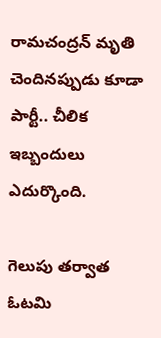రామచంద్రన్ మృతి చెందినప్పుడు కూడా పార్టీ.. చీలిక ఇబ్బందులు ఎదుర్కొంది.

గెలుపు తర్వాత ఓటమి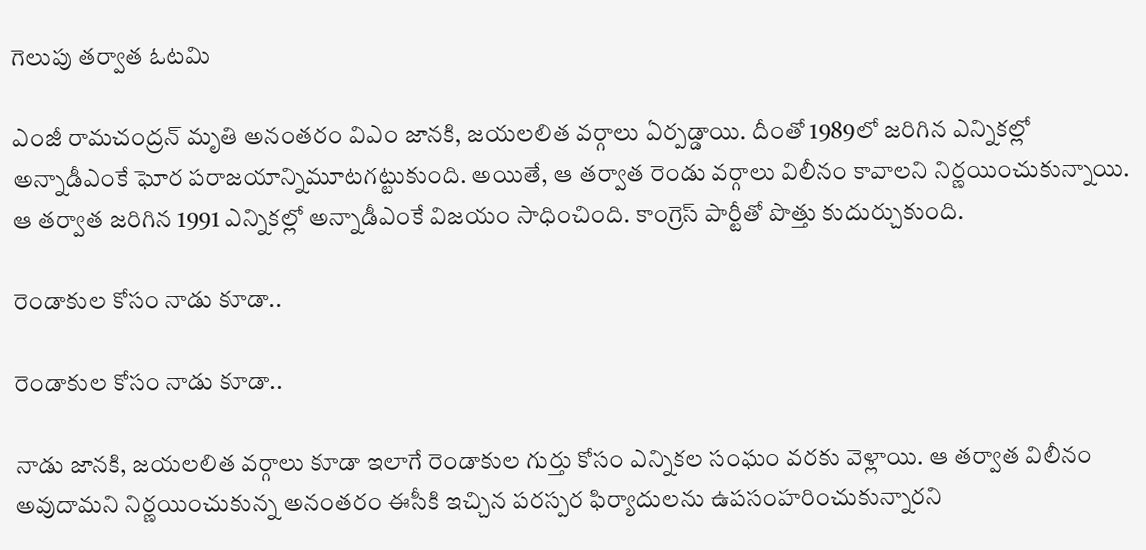గెలుపు తర్వాత ఓటమి

ఎంజీ రామచంద్రన్ మృతి అనంతరం విఎం జానకి, జయలలిత వర్గాలు ఏర్పడ్డాయి. దీంతో 1989లో జరిగిన ఎన్నికల్లో అన్నాడీఎంకే ఘోర పరాజయాన్నిమూటగట్టుకుంది. అయితే, ఆ తర్వాత రెండు వర్గాలు విలీనం కావాలని నిర్ణయించుకున్నాయి. ఆ తర్వాత జరిగిన 1991 ఎన్నికల్లో అన్నాడీఎంకే విజయం సాధించింది. కాంగ్రెస్ పార్టీతో పొత్తు కుదుర్చుకుంది.

రెండాకుల కోసం నాడు కూడా..

రెండాకుల కోసం నాడు కూడా..

నాడు జానకి, జయలలిత వర్గాలు కూడా ఇలాగే రెండాకుల గుర్తు కోసం ఎన్నికల సంఘం వరకు వెళ్లాయి. ఆ తర్వాత విలీనం అవుదామని నిర్ణయించుకున్న అనంతరం ఈసీకి ఇచ్చిన పరస్పర ఫిర్యాదులను ఉపసంహరించుకున్నారని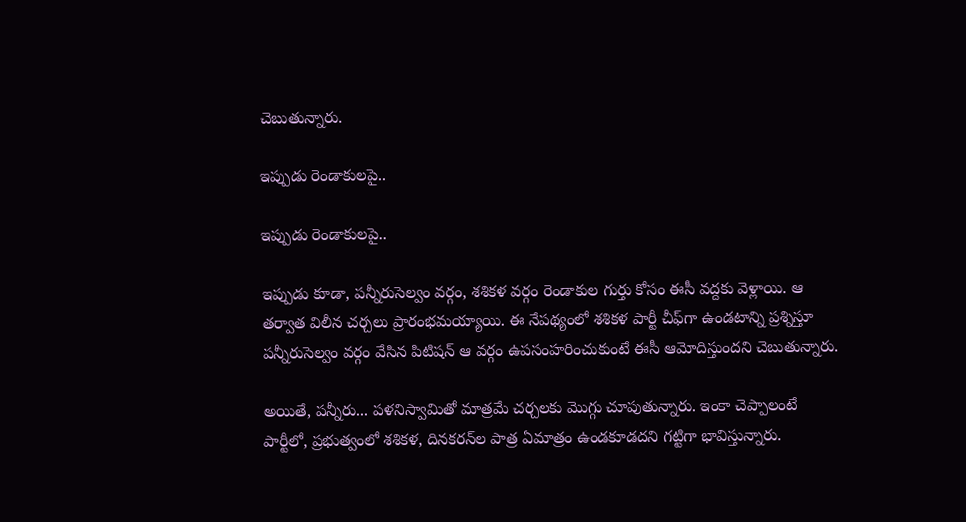చెబుతున్నారు.

ఇప్పుడు రెండాకులపై..

ఇప్పుడు రెండాకులపై..

ఇప్పుడు కూడా, పన్నీరుసెల్వం వర్గం, శశికళ వర్గం రెండాకుల గుర్తు కోసం ఈసీ వద్దకు వెళ్లాయి. ఆ తర్వాత విలీన చర్చలు ప్రారంభమయ్యాయి. ఈ నేపథ్యంలో శశికళ పార్టీ చీఫ్‌గా ఉండటాన్ని ప్రశ్నిస్తూ పన్నీరుసెల్వం వర్గం వేసిన పిటిషన్ ఆ వర్గం ఉపసంహరించుకుంటే ఈసీ ఆమోదిస్తుందని చెబుతున్నారు.

అయితే, పన్నీరు... పళనిస్వామితో మాత్రమే చర్చలకు మొగ్గు చూపుతున్నారు. ఇంకా చెప్పాలంటే పార్టీలో, ప్రభుత్వంలో శశికళ, దినకరన్‌ల పాత్ర ఏమాత్రం ఉండకూడదని గట్టిగా భావిస్తున్నారు.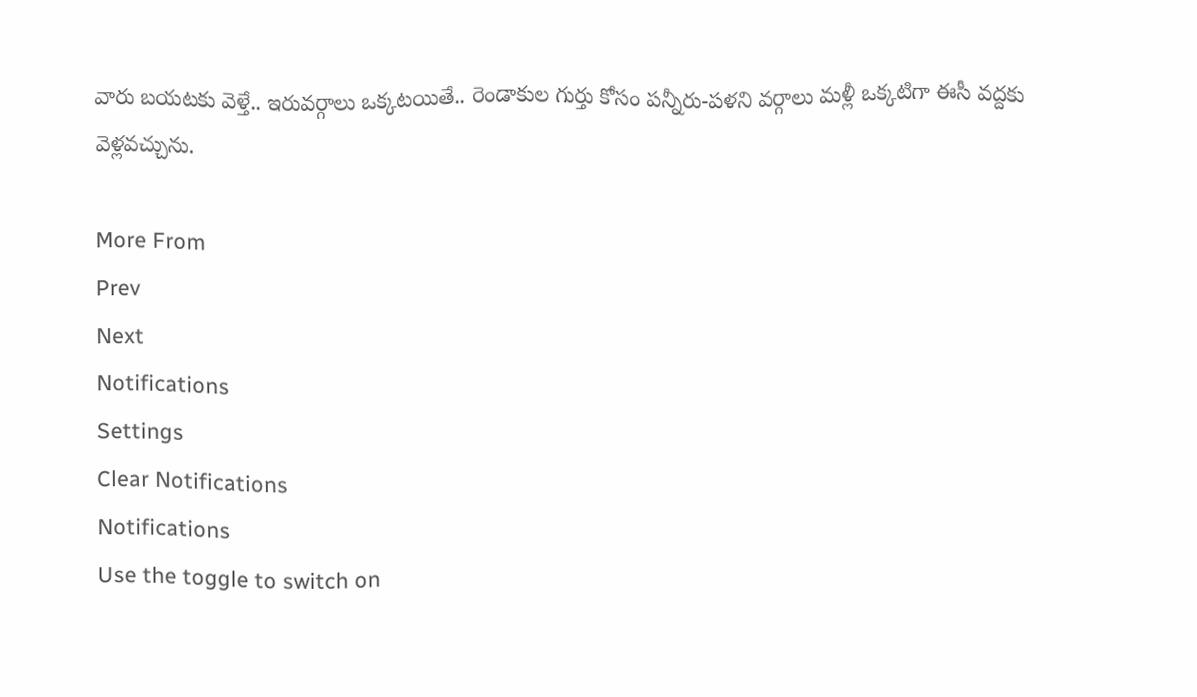వారు బయటకు వెళ్తే.. ఇరువర్గాలు ఒక్కటయితే.. రెండాకుల గుర్తు కోసం పన్నీరు-పళని వర్గాలు మళ్లీ ఒక్కటిగా ఈసీ వద్దకు వెళ్లవచ్చును.

More From
Prev
Next
Notifications
Settings
Clear Notifications
Notifications
Use the toggle to switch on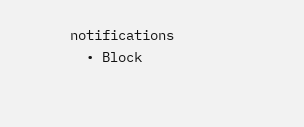notifications
  • Block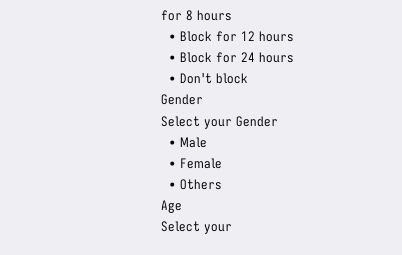for 8 hours
  • Block for 12 hours
  • Block for 24 hours
  • Don't block
Gender
Select your Gender
  • Male
  • Female
  • Others
Age
Select your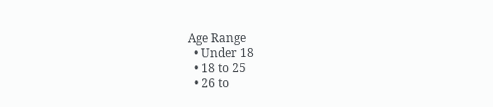Age Range
  • Under 18
  • 18 to 25
  • 26 to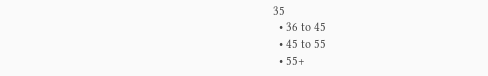35
  • 36 to 45
  • 45 to 55
  • 55+